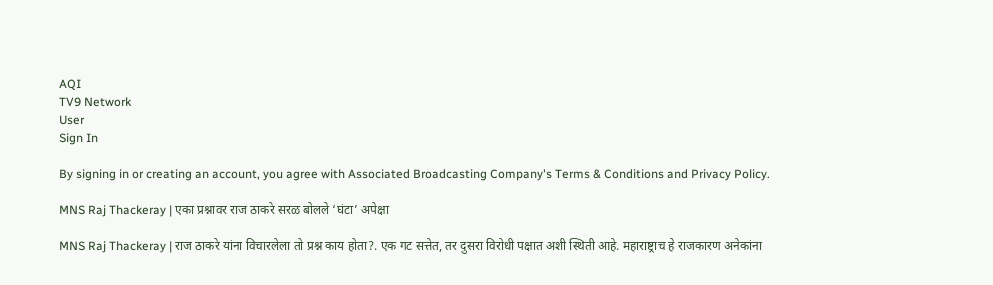AQI
TV9 Network
User
Sign In

By signing in or creating an account, you agree with Associated Broadcasting Company's Terms & Conditions and Privacy Policy.

MNS Raj Thackeray | एका प्रश्नावर राज ठाकरे सरळ बोलले ‘घंटा’ अपेक्षा

MNS Raj Thackeray | राज ठाकरे यांना विचारलेला तो प्रश्न काय होता?. एक गट सत्तेत, तर दुसरा विरोधी पक्षात अशी स्थिती आहे. महाराष्ट्राच हे राजकारण अनेकांना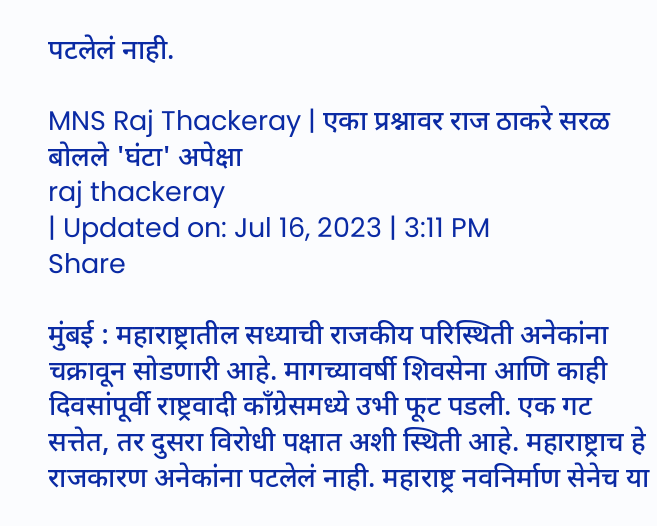पटलेलं नाही.

MNS Raj Thackeray | एका प्रश्नावर राज ठाकरे सरळ बोलले 'घंटा' अपेक्षा
raj thackeray
| Updated on: Jul 16, 2023 | 3:11 PM
Share

मुंबई : महाराष्ट्रातील सध्याची राजकीय परिस्थिती अनेकांना चक्रावून सोडणारी आहे. मागच्यावर्षी शिवसेना आणि काही दिवसांपूर्वी राष्ट्रवादी काँग्रेसमध्ये उभी फूट पडली. एक गट सत्तेत, तर दुसरा विरोधी पक्षात अशी स्थिती आहे. महाराष्ट्राच हे राजकारण अनेकांना पटलेलं नाही. महाराष्ट्र नवनिर्माण सेनेच या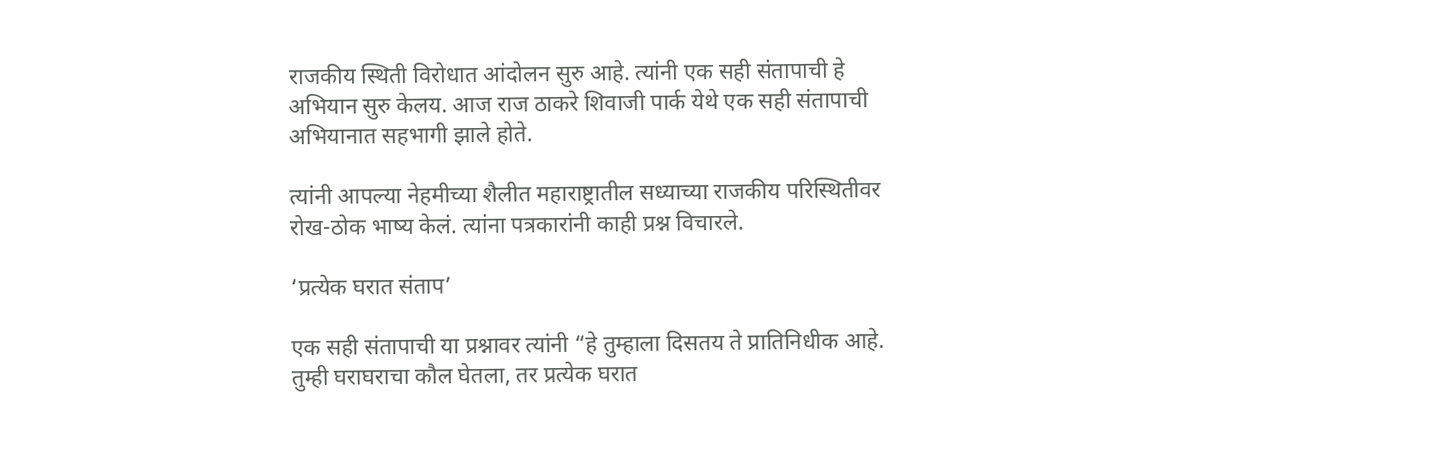राजकीय स्थिती विरोधात आंदोलन सुरु आहे. त्यांनी एक सही संतापाची हे अभियान सुरु केलय. आज राज ठाकरे शिवाजी पार्क येथे एक सही संतापाची अभियानात सहभागी झाले होते.

त्यांनी आपल्या नेहमीच्या शैलीत महाराष्ट्रातील सध्याच्या राजकीय परिस्थितीवर रोख-ठोक भाष्य केलं. त्यांना पत्रकारांनी काही प्रश्न विचारले.

‘प्रत्येक घरात संताप’

एक सही संतापाची या प्रश्नावर त्यांनी “हे तुम्हाला दिसतय ते प्रातिनिधीक आहे. तुम्ही घराघराचा कौल घेतला, तर प्रत्येक घरात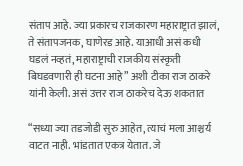संताप आहे. ज्या प्रकारच राजकारण महाराष्ट्रात झालं, ते संतापजनक, घाणेरड आहे. याआधी असं कधी घडलं नव्हतं, महाराष्ट्राची राजकीय संस्कृती बिघडवणारी ही घटना आहे” अशी टीका राज ठाकरे यांनी केली. असं उत्तर राज ठाकरेच देऊ शकतात

“सध्या ज्या तडजोडी सुरु आहेत, त्याचं मला आश्चर्य वाटत नाही. भांडतात एकत्र येतात. जे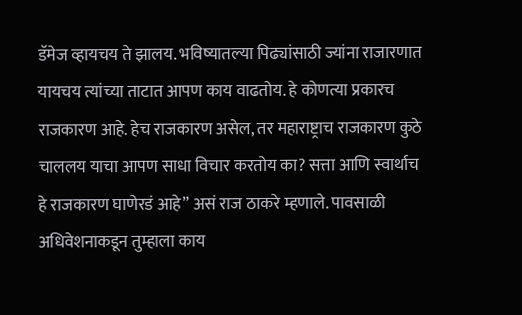डॅमेज व्हायचय ते झालय. भविष्यातल्या पिढ्यांसाठी ज्यांना राजारणात यायचय त्यांच्या ताटात आपण काय वाढतोय. हे कोणत्या प्रकारच राजकारण आहे. हेच राजकारण असेल, तर महाराष्ट्राच राजकारण कुठे चाललय याचा आपण साधा विचार करतोय का? सत्ता आणि स्वार्थाच हे राजकारण घाणेरडं आहे” असं राज ठाकरे म्हणाले. पावसाळी अधिवेशनाकडून तुम्हाला काय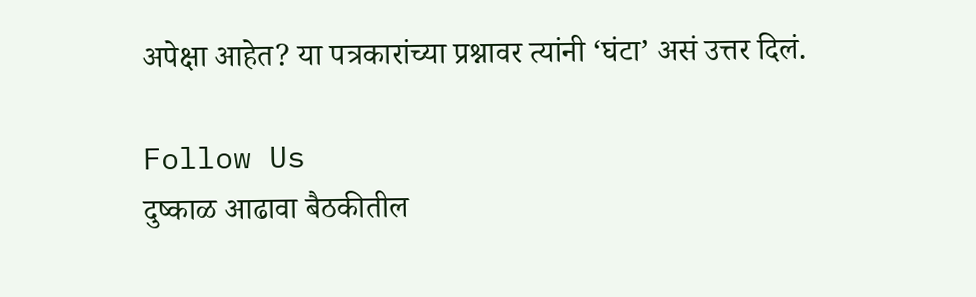अपेक्षा आहेत? या पत्रकारांच्या प्रश्नावर त्यांनी ‘घंटा’ असं उत्तर दिलं.

Follow Us
दुष्काळ आढावा बैठकीतील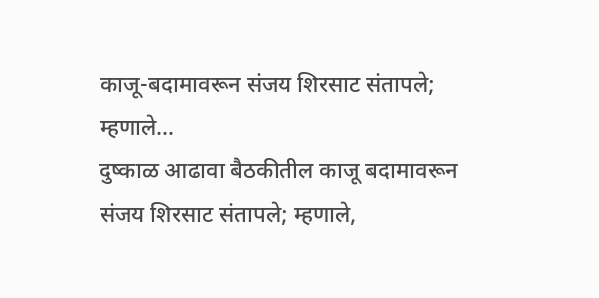काजू-बदामावरून संजय शिरसाट संतापले; म्हणाले...
दुष्काळ आढावा बैठकीतील काजू बदामावरून संजय शिरसाट संतापले; म्हणाले,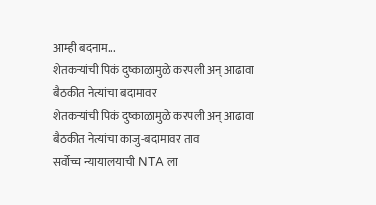आम्ही बदनाम...
शेतकऱ्यांची पिकं दुष्काळामुळे करपली अन् आढावा बैठकीत नेत्यांचा बदामावर
शेतकऱ्यांची पिकं दुष्काळामुळे करपली अन् आढावा बैठकीत नेत्यांचा काजु-बदामावर ताव
सर्वोच्च न्यायालयाची NTA ला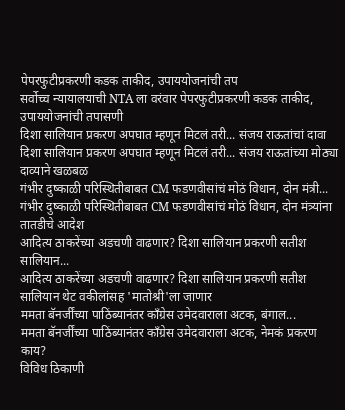पेपरफुटीप्रकरणी कडक ताकीद, उपाययोजनांची तप
सर्वोच्च न्यायालयाची NTA ला वरंवार पेपरफुटीप्रकरणी कडक ताकीद, उपाययोजनांची तपासणी
दिशा सालियान प्रकरण अपघात म्हणून मिटलं तरी... संजय राऊतांचां दावा
दिशा सालियान प्रकरण अपघात म्हणून मिटलं तरी... संजय राऊतांच्या मोठ्या दाव्याने खळबळ
गंभीर दुष्काळी परिस्थितीबाबत CM फडणवीसांचं मोठं विधान, दोन मंत्री...
गंभीर दुष्काळी परिस्थितीबाबत CM फडणवीसांचं मोठं विधान, दोन मंत्र्यांना तातडीचे आदेश
आदित्य ठाकरेंच्या अडचणी वाढणार? दिशा सालियान प्रकरणी सतीश सालियान...
आदित्य ठाकरेंच्या अडचणी वाढणार? दिशा सालियान प्रकरणी सतीश सालियान थेट वकीलांसह 'मातोश्री'ला जाणार
ममता बॅनर्जींच्या पाठिंब्यानंतर काँग्रेस उमेदवाराला अटक, बंगाल...
ममता बॅनर्जींच्या पाठिंब्यानंतर काँग्रेस उमेदवाराला अटक, नेमकं प्रकरण काय?
विविध ठिकाणी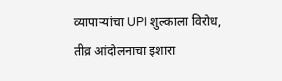व्यापाऱ्यांचा UPI शुल्काला विरोध, तीव्र आंदोलनाचा इशारा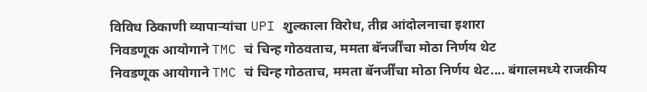विविध ठिकाणी व्यापाऱ्यांचा UPI शुल्काला विरोध, तीव्र आंदोलनाचा इशारा
निवडणूक आयोगाने TMC चं चिन्ह गोठवताच, ममता बॅनर्जींचा मोठा निर्णय थेट
निवडणूक आयोगाने TMC चं चिन्ह गोठताच, ममता बॅनर्जींचा मोठा निर्णय थेट.... बंगालमध्ये राजकीय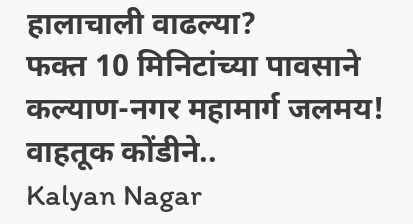हालाचाली वाढल्या?
फक्त 10 मिनिटांच्या पावसाने कल्याण-नगर महामार्ग जलमय! वाहतूक कोंडीने..
Kalyan Nagar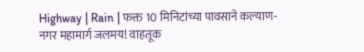Highway | Rain | फक्त 10 मिनिटांच्या पावसाने कल्याण-नगर महामार्ग जलमय! वाहतूक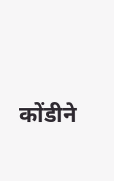कोंडीने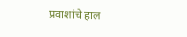प्रवाशांचे हाल